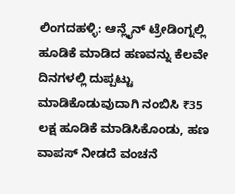ಲಿಂಗದಹಳ್ಳಿ: ಆನ್ಲೈನ್ ಟ್ರೇಡಿಂಗ್ನಲ್ಲಿ ಹೂಡಿಕೆ ಮಾಡಿದ ಹಣವನ್ನು ಕೆಲವೇ ದಿನಗಳಲ್ಲಿ ದುಪ್ಪಟ್ಟು ಮಾಡಿಕೊಡುವುದಾಗಿ ನಂಬಿಸಿ ₹35 ಲಕ್ಷ ಹೂಡಿಕೆ ಮಾಡಿಸಿಕೊಂಡು, ಹಣ ವಾಪಸ್ ನೀಡದೆ ವಂಚನೆ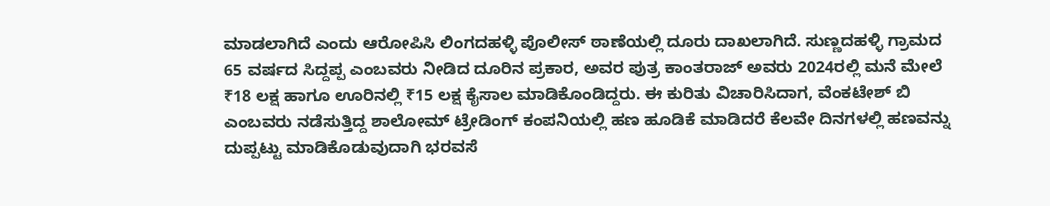ಮಾಡಲಾಗಿದೆ ಎಂದು ಆರೋಪಿಸಿ ಲಿಂಗದಹಳ್ಳಿ ಪೊಲೀಸ್ ಠಾಣೆಯಲ್ಲಿ ದೂರು ದಾಖಲಾಗಿದೆ. ಸುಣ್ಣದಹಳ್ಳಿ ಗ್ರಾಮದ 65 ವರ್ಷದ ಸಿದ್ದಪ್ಪ ಎಂಬವರು ನೀಡಿದ ದೂರಿನ ಪ್ರಕಾರ, ಅವರ ಪುತ್ರ ಕಾಂತರಾಜ್ ಅವರು 2024ರಲ್ಲಿ ಮನೆ ಮೇಲೆ ₹18 ಲಕ್ಷ ಹಾಗೂ ಊರಿನಲ್ಲಿ ₹15 ಲಕ್ಷ ಕೈಸಾಲ ಮಾಡಿಕೊಂಡಿದ್ದರು. ಈ ಕುರಿತು ವಿಚಾರಿಸಿದಾಗ, ವೆಂಕಟೇಶ್ ಬಿ ಎಂಬವರು ನಡೆಸುತ್ತಿದ್ದ ಶಾಲೋಮ್ ಟ್ರೇಡಿಂಗ್ ಕಂಪನಿಯಲ್ಲಿ ಹಣ ಹೂಡಿಕೆ ಮಾಡಿದರೆ ಕೆಲವೇ ದಿನಗಳಲ್ಲಿ ಹಣವನ್ನು ದುಪ್ಪಟ್ಟು ಮಾಡಿಕೊಡುವುದಾಗಿ ಭರವಸೆ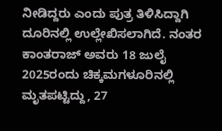ನೀಡಿದ್ದರು ಎಂದು ಪುತ್ರ ತಿಳಿಸಿದ್ದಾಗಿ ದೂರಿನಲ್ಲಿ ಉಲ್ಲೇಖಿಸಲಾಗಿದೆ. ನಂತರ ಕಾಂತರಾಜ್ ಅವರು 18 ಜುಲೈ 2025ರಂದು ಚಿಕ್ಕಮಗಳೂರಿನಲ್ಲಿ ಮೃತಪಟ್ಟಿದ್ದು, 27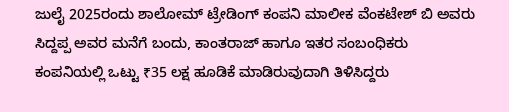ಜುಲೈ 2025ರಂದು ಶಾಲೋಮ್ ಟ್ರೇಡಿಂಗ್ ಕಂಪನಿ ಮಾಲೀಕ ವೆಂಕಟೇಶ್ ಬಿ ಅವರು ಸಿದ್ದಪ್ಪ ಅವರ ಮನೆಗೆ ಬಂದು, ಕಾಂತರಾಜ್ ಹಾಗೂ ಇತರ ಸಂಬಂಧಿಕರು ಕಂಪನಿಯಲ್ಲಿ ಒಟ್ಟು ₹35 ಲಕ್ಷ ಹೂಡಿಕೆ ಮಾಡಿರುವುದಾಗಿ ತಿಳಿಸಿದ್ದರು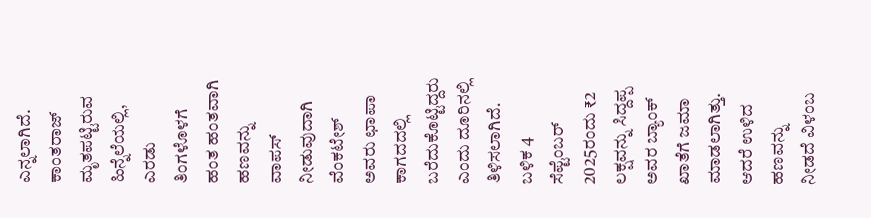ಎನ್ನಲಾಗಿದೆ. ಕಾಂತರಾಜ್ ಮೃತಪಟ್ಟಿರುವ ಹಿನ್ನೆಲೆಯಲ್ಲಿ, ಎರಡು ತಿಂಗಳೊಳಗೆ ಹಂತ ಹಂತವಾಗಿ ಹಣವನ್ನು ವಾಪಸ್ ನೀಡುವುದಾಗಿ ವೆಂಕಟೇಶ್ ಅವರು ಛಾಪಾ ಕಾಗದದಲ್ಲಿ ಬರೆದುಕೊಟ್ಟಿದ್ದರು ಎಂದು ದೂರಿನಲ್ಲಿ ತಿಳಿಸಲಾಗಿದೆ. ಬಳಿಕ 4 ಸೆಪ್ಟೆಂಬರ್ 2025ರಂದು ₹2 ಲಕ್ಷವನ್ನು ಸಿದ್ದಪ್ಪ ಅವರ ಬ್ಯಾಂಕ್ ಖಾತೆಗೆ ಜಮಾ ಮಾಡಲಾಗಿತ್ತು. ಆದರೆ ಉಳಿದ ಹಣವನ್ನು ನೀಡದೆ ವಿಳಂಬ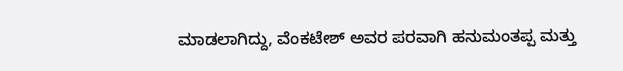ಮಾಡಲಾಗಿದ್ದು, ವೆಂಕಟೇಶ್ ಅವರ ಪರವಾಗಿ ಹನುಮಂತಪ್ಪ ಮತ್ತು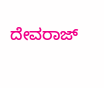ದೇವರಾಜ್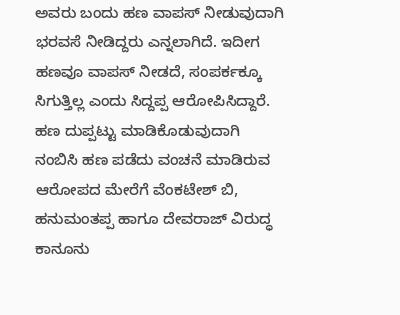ಅವರು ಬಂದು ಹಣ ವಾಪಸ್ ನೀಡುವುದಾಗಿ ಭರವಸೆ ನೀಡಿದ್ದರು ಎನ್ನಲಾಗಿದೆ. ಇದೀಗ ಹಣವೂ ವಾಪಸ್ ನೀಡದೆ, ಸಂಪರ್ಕಕ್ಕೂ ಸಿಗುತ್ತಿಲ್ಲ ಎಂದು ಸಿದ್ದಪ್ಪ ಆರೋಪಿಸಿದ್ದಾರೆ. ಹಣ ದುಪ್ಪಟ್ಟು ಮಾಡಿಕೊಡುವುದಾಗಿ ನಂಬಿಸಿ ಹಣ ಪಡೆದು ವಂಚನೆ ಮಾಡಿರುವ ಆರೋಪದ ಮೇರೆಗೆ ವೆಂಕಟೇಶ್ ಬಿ, ಹನುಮಂತಪ್ಪ ಹಾಗೂ ದೇವರಾಜ್ ವಿರುದ್ಧ ಕಾನೂನು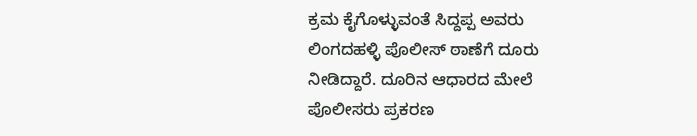ಕ್ರಮ ಕೈಗೊಳ್ಳುವಂತೆ ಸಿದ್ದಪ್ಪ ಅವರು ಲಿಂಗದಹಳ್ಳಿ ಪೊಲೀಸ್ ಠಾಣೆಗೆ ದೂರು ನೀಡಿದ್ದಾರೆ. ದೂರಿನ ಆಧಾರದ ಮೇಲೆ ಪೊಲೀಸರು ಪ್ರಕರಣ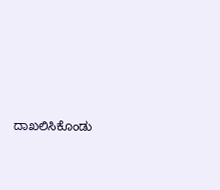ದಾಖಲಿಸಿಕೊಂಡು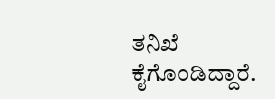ತನಿಖೆ ಕೈಗೊಂಡಿದ್ದಾರೆ.